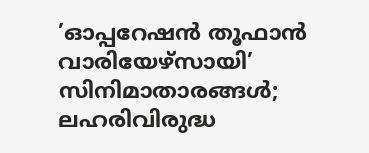’ഓപ്പറേഷൻ തൂഫാൻ വാരിയേഴ്സായി’ സിനിമാതാരങ്ങൾ; ലഹരിവിരുദ്ധ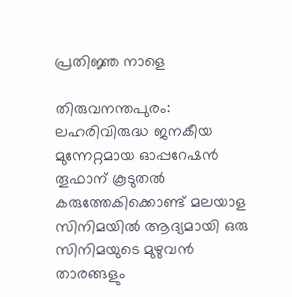പ്രതിജ്ഞ നാളെ

തിരുവനന്തപുരം: ലഹരിവിരുദ്ധ ജനകീയ മുന്നേറ്റമായ ഓപ്പറേഷൻ തൂഫാന് കൂടുതൽ കരുത്തേകിക്കൊണ്ട് മലയാള സിനിമയിൽ ആദ്യമായി ഒരു സിനിമയുടെ മുഴുവൻ താരങ്ങളും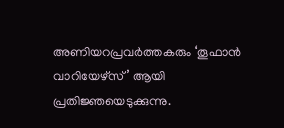അണിയറപ്രവർത്തകരും ‘തൂഫാൻ വാറിയേഴ്‌സ്’ ആയി പ്രതിജ്ഞയെടുക്കുന്നു.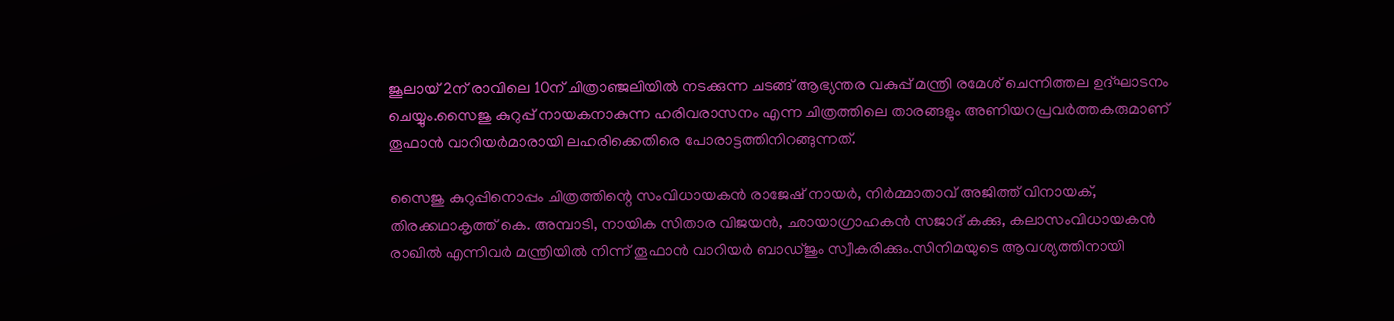ജൂലായ്‌ 2ന്‌ രാവിലെ 10ന്‌ ചിത്രാഞ്ജലിയിൽ നടക്കുന്ന ചടങ്ങ്‌ ആഭ്യന്തര വകുപ്പ്‌ മന്ത്രി രമേശ് ചെന്നിത്തല ഉദ്ഘാടനം ചെയ്യും.സൈജു കുറുപ്പ്‌ നായകനാകുന്ന ഹരിവരാസനം എന്ന ചിത്രത്തിലെ താരങ്ങളും അണിയറപ്രവർത്തകരുമാണ്‌ തൂഫാൻ വാറിയർമാരായി ലഹരിക്കെതിരെ പോരാട്ടത്തിനിറങ്ങുന്നത്‌.

സൈജു കുറുപ്പിനൊപ്പം ചിത്രത്തിന്റെ സംവിധായകൻ രാജേഷ് നായർ, നിർമ്മാതാവ് അജിത്ത് വിനായക്, തിരക്കഥാകൃത്ത് കെ. അമ്പാടി, നായിക സിതാര വിജയൻ, ഛായാഗ്രാഹകൻ സജാദ് കക്കു, കലാസംവിധായകൻ രാഖിൽ എന്നിവർ മന്ത്രിയിൽ നിന്ന്‌ തൂഫാൻ വാറിയർ ബാഡ്‌ജും സ്വീകരിക്കും.സിനിമയുടെ ആവശ്യത്തിനായി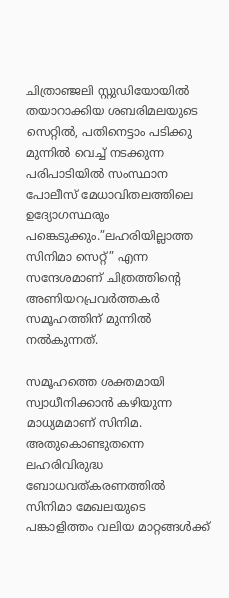ചിത്രാഞ്ജലി സ്റ്റുഡിയോയിൽ തയാറാക്കിയ ശബരിമലയുടെ സെറ്റിൽ, പതിനെട്ടാം പടിക്കു മുന്നിൽ വെച്ച് നടക്കുന്ന പരിപാടിയിൽ സംസ്ഥാന പോലീസ് മേധാവിതലത്തിലെ ഉദ്യോഗസ്ഥരും പങ്കെടുക്കും.”ലഹരിയില്ലാത്ത സിനിമാ സെറ്റ്” എന്ന സന്ദേശമാണ് ചിത്രത്തിന്റെ അണിയറപ്രവർത്തകർ സമൂഹത്തിന് മുന്നിൽ നൽകുന്നത്.

സമൂഹത്തെ ശക്തമായി സ്വാധീനിക്കാൻ കഴിയുന്ന മാധ്യമമാണ് സിനിമ. അതുകൊണ്ടുതന്നെ ലഹരിവിരുദ്ധ ബോധവത്കരണത്തിൽ സിനിമാ മേഖലയുടെ പങ്കാളിത്തം വലിയ മാറ്റങ്ങൾക്ക്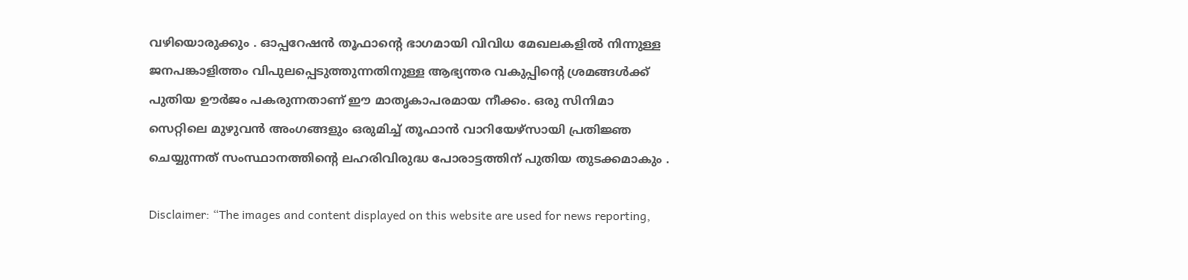വഴിയൊരുക്കും . ഓപ്പറേഷൻ തൂഫാന്റെ ഭാഗമായി വിവിധ മേഖലകളിൽ നിന്നുള്ള ജനപങ്കാളിത്തം വിപുലപ്പെടുത്തുന്നതിനുള്ള ആഭ്യന്തര വകുപ്പിന്റെ ശ്രമങ്ങൾക്ക് പുതിയ ഊർജം പകരുന്നതാണ് ഈ മാതൃകാപരമായ നീക്കം. ഒരു സിനിമാ സെറ്റിലെ മുഴുവൻ അംഗങ്ങളും ഒരുമിച്ച് തൂഫാൻ വാറിയേഴ്‌സായി പ്രതിജ്ഞ ചെയ്യുന്നത് സംസ്ഥാനത്തിന്റെ ലഹരിവിരുദ്ധ പോരാട്ടത്തിന് പുതിയ തുടക്കമാകും .

Disclaimer: “The images and content displayed on this website are used for news reporting,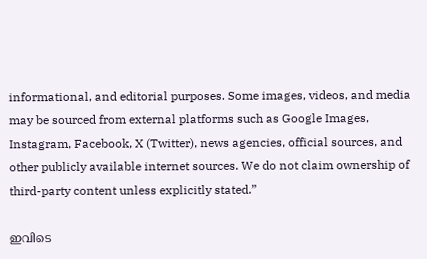informational, and editorial purposes. Some images, videos, and media may be sourced from external platforms such as Google Images, Instagram, Facebook, X (Twitter), news agencies, official sources, and other publicly available internet sources. We do not claim ownership of third-party content unless explicitly stated.”

ഇവിടെ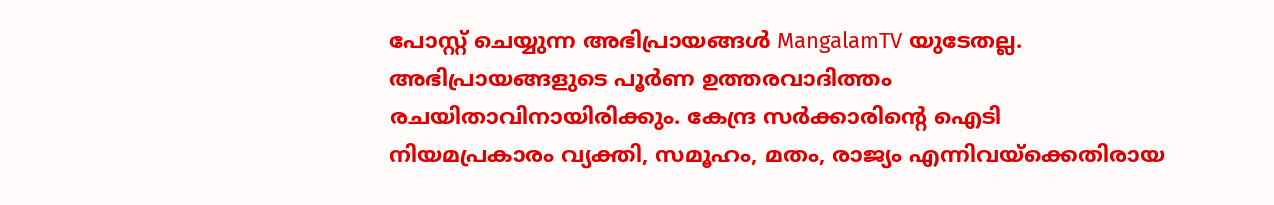പോസ്റ്റ് ചെയ്യുന്ന അഭിപ്രായങ്ങൾ MangalamTV യുടേതല്ല. അഭിപ്രായങ്ങളുടെ പൂർണ ഉത്തരവാദിത്തം രചയിതാവിനായിരിക്കും. കേന്ദ്ര സർക്കാരിന്റെ ഐടി നിയമപ്രകാരം വ്യക്തി, സമൂഹം, മതം, രാജ്യം എന്നിവയ്ക്കെതിരായ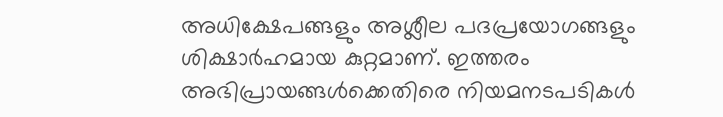അധിക്ഷേപങ്ങളും അശ്ലീല പദപ്രയോഗങ്ങളും ശിക്ഷാർഹമായ കുറ്റമാണ്. ഇത്തരം അഭിപ്രായങ്ങൾക്കെതിരെ നിയമനടപടികൾ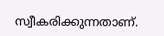സ്വീകരിക്കുന്നതാണ്.